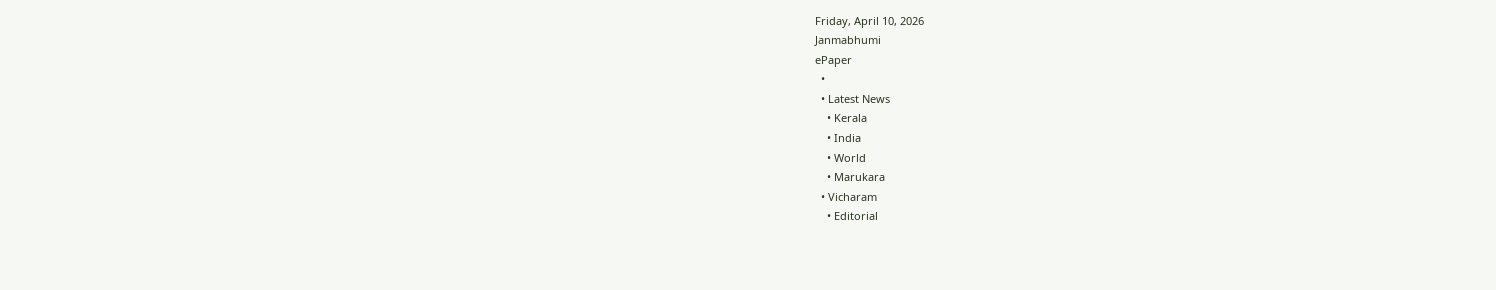Friday, April 10, 2026
Janmabhumi
ePaper
  •
  • Latest News
    • Kerala
    • India
    • World
    • Marukara
  • Vicharam
    • Editorial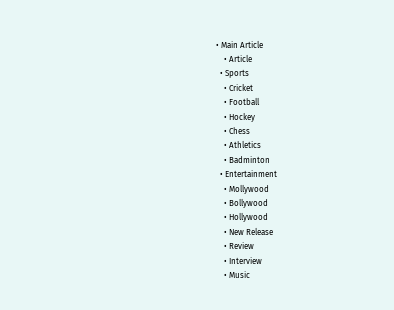• Main Article
    • Article
  • Sports
    • Cricket
    • Football
    • Hockey
    • Chess
    • Athletics
    • Badminton
  • Entertainment
    • Mollywood
    • Bollywood
    • Hollywood
    • New Release
    • Review
    • Interview
    • Music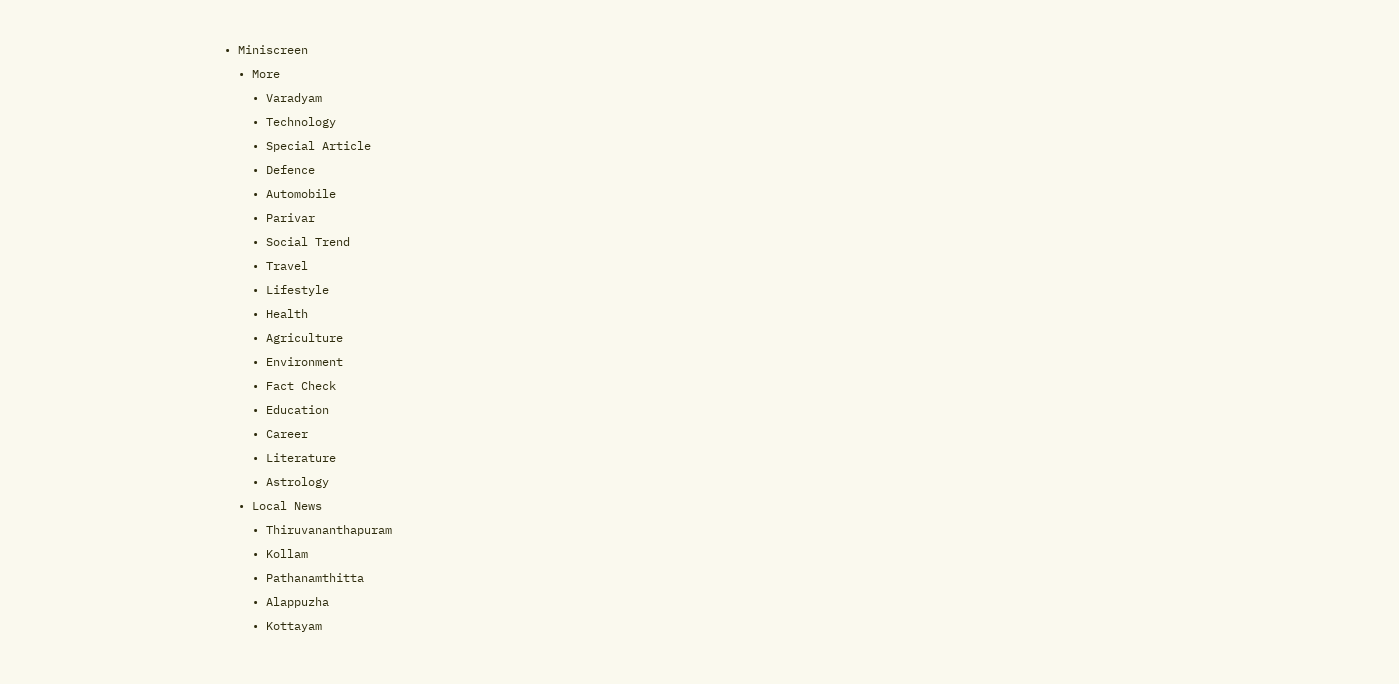• Miniscreen
  • More
    • Varadyam
    • Technology
    • Special Article
    • Defence
    • Automobile
    • Parivar
    • Social Trend
    • Travel
    • Lifestyle
    • Health
    • Agriculture
    • Environment
    • Fact Check
    • Education
    • Career
    • Literature
    • Astrology
  • Local News
    • Thiruvananthapuram
    • Kollam
    • Pathanamthitta
    • Alappuzha
    • Kottayam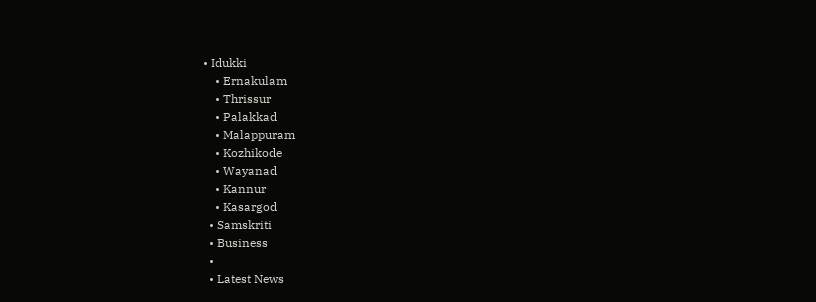• Idukki
    • Ernakulam
    • Thrissur
    • Palakkad
    • Malappuram
    • Kozhikode
    • Wayanad
    • Kannur
    • Kasargod
  • Samskriti
  • Business
  •
  • Latest News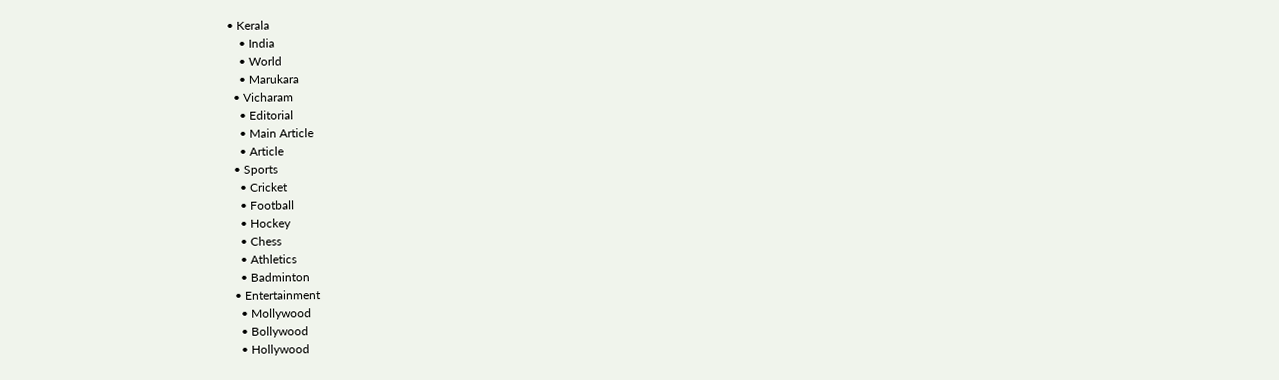• Kerala
    • India
    • World
    • Marukara
  • Vicharam
    • Editorial
    • Main Article
    • Article
  • Sports
    • Cricket
    • Football
    • Hockey
    • Chess
    • Athletics
    • Badminton
  • Entertainment
    • Mollywood
    • Bollywood
    • Hollywood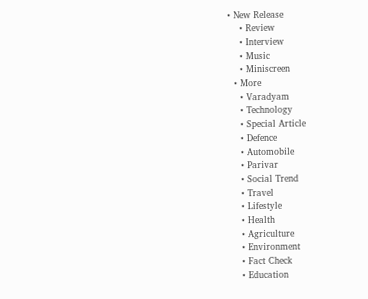• New Release
    • Review
    • Interview
    • Music
    • Miniscreen
  • More
    • Varadyam
    • Technology
    • Special Article
    • Defence
    • Automobile
    • Parivar
    • Social Trend
    • Travel
    • Lifestyle
    • Health
    • Agriculture
    • Environment
    • Fact Check
    • Education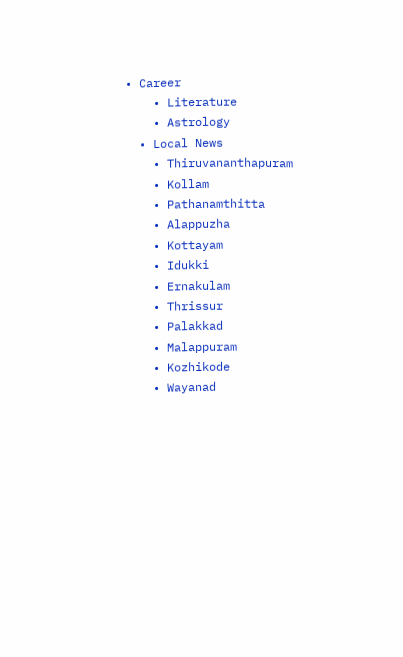• Career
    • Literature
    • Astrology
  • Local News
    • Thiruvananthapuram
    • Kollam
    • Pathanamthitta
    • Alappuzha
    • Kottayam
    • Idukki
    • Ernakulam
    • Thrissur
    • Palakkad
    • Malappuram
    • Kozhikode
    • Wayanad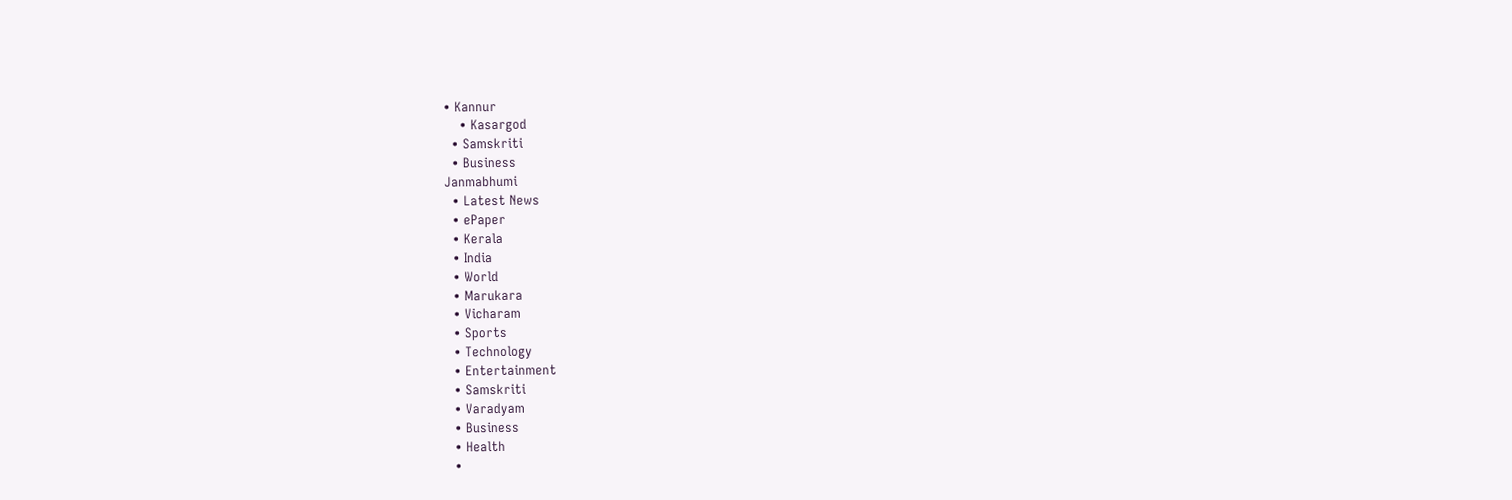• Kannur
    • Kasargod
  • Samskriti
  • Business
Janmabhumi
  • Latest News
  • ePaper
  • Kerala
  • India
  • World
  • Marukara
  • Vicharam
  • Sports
  • Technology
  • Entertainment
  • Samskriti
  • Varadyam
  • Business
  • Health
  •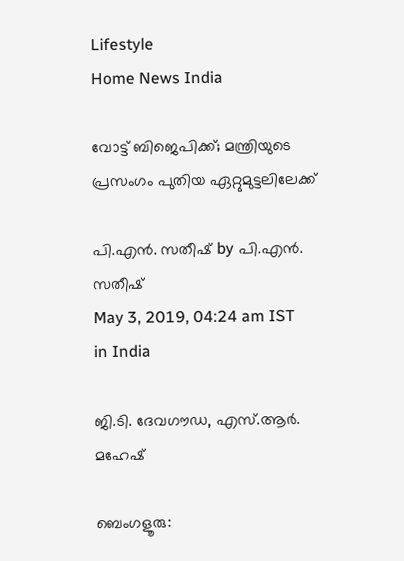Lifestyle
Home News India

വോട്ട് ബിജെപിക്ക്; മന്ത്രിയുടെ പ്രസംഗം പുതിയ ഏറ്റുമുട്ടലിലേക്ക്

പി.എന്‍. സതീഷ് by പി.എന്‍. സതീഷ്
May 3, 2019, 04:24 am IST
in India

ജി.ടി. ദേവഗൗഡ, എസ്.ആര്‍. മഹേഷ്‌

ബെംഗളൂരു: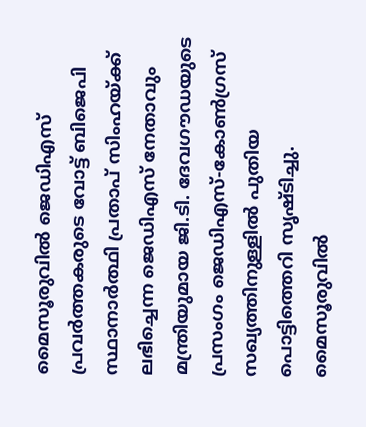മൈസൂരുവില്‍ ജെഡിഎസ് പ്രവര്‍ത്തകരുടെ വോട്ട് ബിജെപി സ്ഥാനാര്‍ത്ഥി പ്രതാപ് സിംഹയ്‌ക്ക് ലഭിച്ചെന്ന ജെഡിഎസ് നേതാവും മന്ത്രിയുമായ ജി.ടി. ദേവഗൗഡയുടെ പ്രസംഗം ജെഡിഎസ്-കോണ്‍ഗ്രസ് സഖ്യത്തിനുള്ളില്‍ പുതിയ പൊട്ടിത്തെറി സൃഷ്ടിച്ചു. മൈസൂരുവില്‍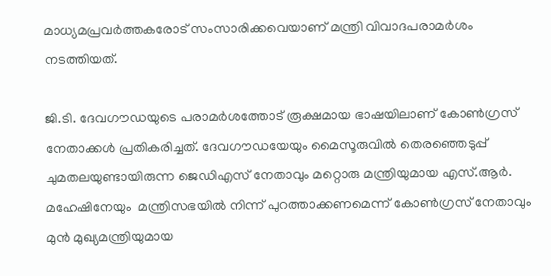മാധ്യമപ്രവര്‍ത്തകരോട് സംസാരിക്കവെയാണ് മന്ത്രി വിവാദപരാമര്‍ശം നടത്തിയത്.

ജി.ടി. ദേവഗൗഡയുടെ പരാമര്‍ശത്തോട് രൂക്ഷമായ ഭാഷയിലാണ് കോണ്‍ഗ്രസ് നേതാക്കള്‍ പ്രതികരിച്ചത്. ദേവഗൗഡയേയും മൈസൂരുവില്‍ തെരഞ്ഞെടുപ്പ് ചുമതലയുണ്ടായിരുന്ന ജെഡിഎസ് നേതാവും മറ്റൊരു മന്ത്രിയുമായ എസ്.ആര്‍. മഹേഷിനേയും  മന്ത്രിസഭയില്‍ നിന്ന് പുറത്താക്കണമെന്ന് കോണ്‍ഗ്രസ് നേതാവും മുന്‍ മുഖ്യമന്ത്രിയുമായ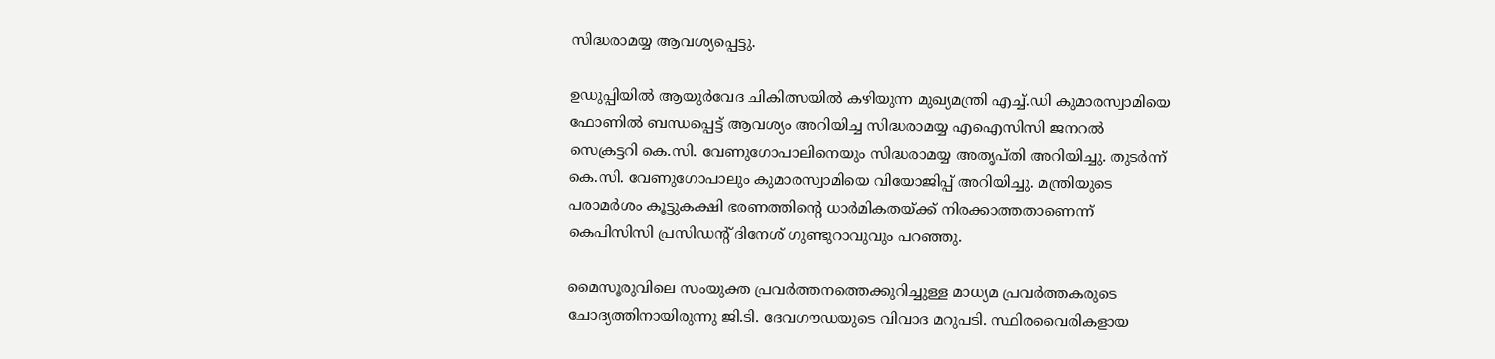സിദ്ധരാമയ്യ ആവശ്യപ്പെട്ടു.

ഉഡുപ്പിയില്‍ ആയുര്‍വേദ ചികിത്സയില്‍ കഴിയുന്ന മുഖ്യമന്ത്രി എച്ച്.ഡി കുമാരസ്വാമിയെ ഫോണില്‍ ബന്ധപ്പെട്ട് ആവശ്യം അറിയിച്ച സിദ്ധരാമയ്യ എഐസിസി ജനറല്‍ സെക്രട്ടറി കെ.സി. വേണുഗോപാലിനെയും സിദ്ധരാമയ്യ അതൃപ്തി അറിയിച്ചു. തുടര്‍ന്ന് കെ.സി. വേണുഗോപാലും കുമാരസ്വാമിയെ വിയോജിപ്പ് അറിയിച്ചു. മന്ത്രിയുടെ പരാമര്‍ശം കൂട്ടുകക്ഷി ഭരണത്തിന്റെ ധാര്‍മികതയ്‌ക്ക് നിരക്കാത്തതാണെന്ന് കെപിസിസി പ്രസിഡന്റ് ദിനേശ് ഗുണ്ടുറാവുവും പറഞ്ഞു.

മൈസൂരുവിലെ സംയുക്ത പ്രവര്‍ത്തനത്തെക്കുറിച്ചുള്ള മാധ്യമ പ്രവര്‍ത്തകരുടെ ചോദ്യത്തിനായിരുന്നു ജി.ടി. ദേവഗൗഡയുടെ വിവാദ മറുപടി. സ്ഥിരവൈരികളായ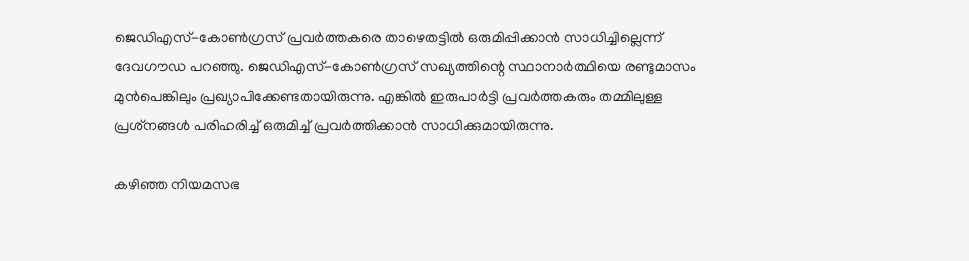ജെഡിഎസ്-കോണ്‍ഗ്രസ് പ്രവര്‍ത്തകരെ താഴെതട്ടില്‍ ഒരുമിപ്പിക്കാന്‍ സാധിച്ചില്ലെന്ന് ദേവഗൗഡ പറഞ്ഞു. ജെഡിഎസ്-കോണ്‍ഗ്രസ് സഖ്യത്തിന്റെ സ്ഥാനാര്‍ത്ഥിയെ രണ്ടുമാസം മുന്‍പെങ്കിലും പ്രഖ്യാപിക്കേണ്ടതായിരുന്നു. എങ്കില്‍ ഇരുപാര്‍ട്ടി പ്രവര്‍ത്തകരും തമ്മിലുള്ള പ്രശ്‌നങ്ങള്‍ പരിഹരിച്ച് ഒരുമിച്ച് പ്രവര്‍ത്തിക്കാന്‍ സാധിക്കുമായിരുന്നു.

കഴിഞ്ഞ നിയമസഭ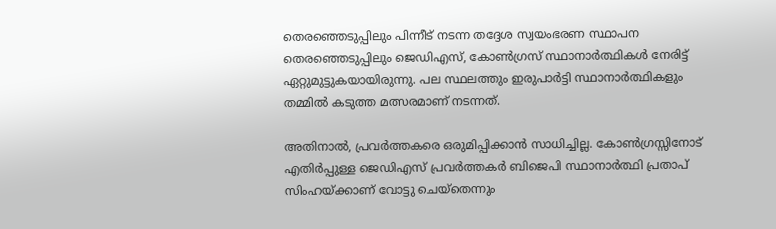തെരഞ്ഞെടുപ്പിലും പിന്നീട് നടന്ന തദ്ദേശ സ്വയംഭരണ സ്ഥാപന തെരഞ്ഞെടുപ്പിലും ജെഡിഎസ്, കോണ്‍ഗ്രസ് സ്ഥാനാര്‍ത്ഥികള്‍ നേരിട്ട് ഏറ്റുമുട്ടുകയായിരുന്നു. പല സ്ഥലത്തും ഇരുപാര്‍ട്ടി സ്ഥാനാര്‍ത്ഥികളും തമ്മില്‍ കടുത്ത മത്സരമാണ് നടന്നത്.

അതിനാല്‍, പ്രവര്‍ത്തകരെ ഒരുമിപ്പിക്കാന്‍ സാധിച്ചില്ല. കോണ്‍ഗ്രസ്സിനോട് എതിര്‍പ്പുള്ള ജെഡിഎസ് പ്രവര്‍ത്തകര്‍ ബിജെപി സ്ഥാനാര്‍ത്ഥി പ്രതാപ് സിംഹയ്‌ക്കാണ് വോട്ടു ചെയ്‌തെന്നും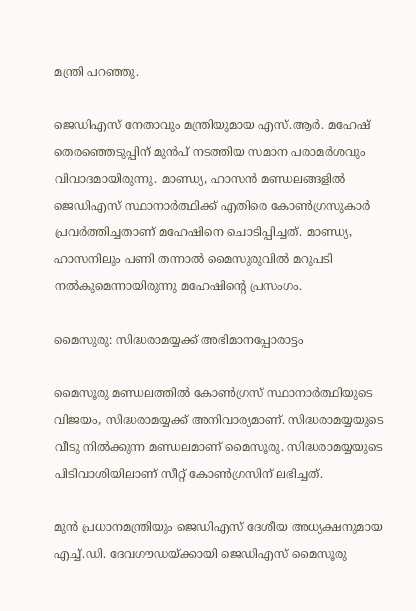മന്ത്രി പറഞ്ഞു.

ജെഡിഎസ് നേതാവും മന്ത്രിയുമായ എസ്.ആര്‍. മഹേഷ് തെരഞ്ഞെടുപ്പിന് മുന്‍പ് നടത്തിയ സമാന പരാമര്‍ശവും വിവാദമായിരുന്നു. മാണ്ഡ്യ, ഹാസന്‍ മണ്ഡലങ്ങളില്‍ ജെഡിഎസ് സ്ഥാനാര്‍ത്ഥിക്ക് എതിരെ കോണ്‍ഗ്രസുകാര്‍ പ്രവര്‍ത്തിച്ചതാണ് മഹേഷിനെ ചൊടിപ്പിച്ചത്. മാണ്ഡ്യ, ഹാസനിലും പണി തന്നാല്‍ മൈസുരുവില്‍ മറുപടി നല്‍കുമെന്നായിരുന്നു മഹേഷിന്റെ പ്രസംഗം.

മൈസുരു: സിദ്ധരാമയ്യക്ക് അഭിമാനപ്പോരാട്ടം

മൈസൂരു മണ്ഡലത്തില്‍ കോണ്‍ഗ്രസ് സ്ഥാനാര്‍ത്ഥിയുടെ വിജയം, സിദ്ധരാമയ്യക്ക് അനിവാര്യമാണ്. സിദ്ധരാമയ്യയുടെ വീടു നില്‍ക്കുന്ന മണ്ഡലമാണ് മൈസൂരു. സിദ്ധരാമയ്യയുടെ പിടിവാശിയിലാണ് സീറ്റ് കോണ്‍ഗ്രസിന് ലഭിച്ചത്.

മുന്‍ പ്രധാനമന്ത്രിയും ജെഡിഎസ് ദേശീയ അധ്യക്ഷനുമായ എച്ച്.ഡി. ദേവഗൗഡയ്‌ക്കായി ജെഡിഎസ് മൈസൂരു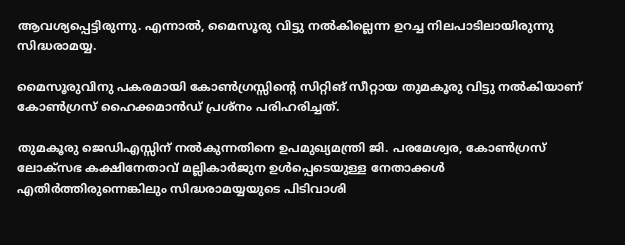ആവശ്യപ്പെട്ടിരുന്നു. എന്നാല്‍, മൈസൂരു വിട്ടു നല്‍കില്ലെന്ന ഉറച്ച നിലപാടിലായിരുന്നു സിദ്ധരാമയ്യ.

മൈസൂരുവിനു പകരമായി കോണ്‍ഗ്രസ്സിന്റെ സിറ്റിങ് സീറ്റായ തുമകൂരു വിട്ടു നല്‍കിയാണ് കോണ്‍ഗ്രസ് ഹൈക്കമാന്‍ഡ് പ്രശ്‌നം പരിഹരിച്ചത്.

തുമകൂരു ജെഡിഎസ്സിന് നല്‍കുന്നതിനെ ഉപമുഖ്യമന്ത്രി ജി. പരമേശ്വര, കോണ്‍ഗ്രസ് ലോക്‌സഭ കക്ഷിനേതാവ് മല്ലികാര്‍ജുന ഉള്‍പ്പെടെയുള്ള നേതാക്കള്‍ എതിര്‍ത്തിരുന്നെങ്കിലും സിദ്ധരാമയ്യയുടെ പിടിവാശി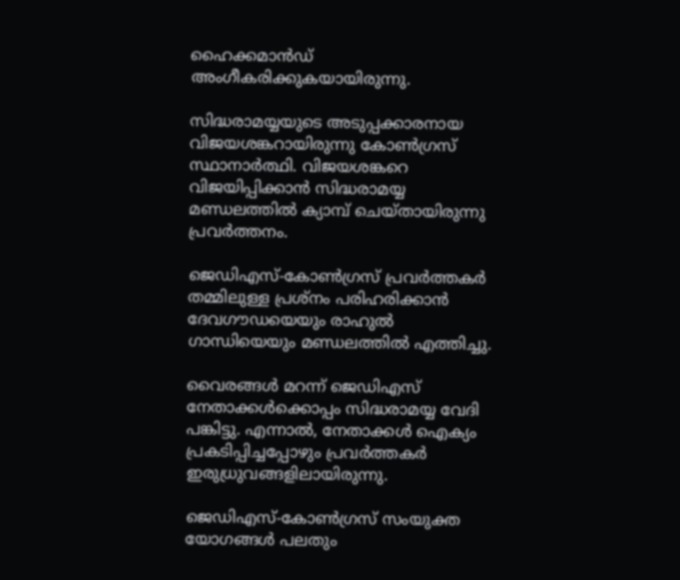ഹൈക്കമാന്‍ഡ് അംഗീകരിക്കുകയായിരുന്നു.

സിദ്ധരാമയ്യയുടെ അടുപ്പക്കാരനായ വിജയശങ്കറായിരുന്നു കോണ്‍ഗ്രസ് സ്ഥാനാര്‍ത്ഥി. വിജയശങ്കറെ വിജയിപ്പിക്കാന്‍ സിദ്ധരാമയ്യ മണ്ഡലത്തില്‍ ക്യാമ്പ് ചെയ്തായിരുന്നു പ്രവര്‍ത്തനം.

ജെഡിഎസ്-കോണ്‍ഗ്രസ് പ്രവര്‍ത്തകര്‍ തമ്മിലുള്ള പ്രശ്‌നം പരിഹരിക്കാന്‍ ദേവഗൗഡയെയും രാഹുല്‍ ഗാന്ധിയെയും മണ്ഡലത്തില്‍ എത്തിച്ചു.

വൈരങ്ങള്‍ മറന്ന് ജെഡിഎസ് നേതാക്കള്‍ക്കൊപ്പം സിദ്ധരാമയ്യ വേദി പങ്കിട്ടു. എന്നാല്‍, നേതാക്കള്‍ ഐക്യം പ്രകടിപ്പിച്ചപ്പോഴും പ്രവര്‍ത്തകര്‍ ഇരുധ്രുവങ്ങളിലായിരുന്നു.

ജെഡിഎസ്-കോണ്‍ഗ്രസ് സംയുക്ത യോഗങ്ങള്‍ പലതും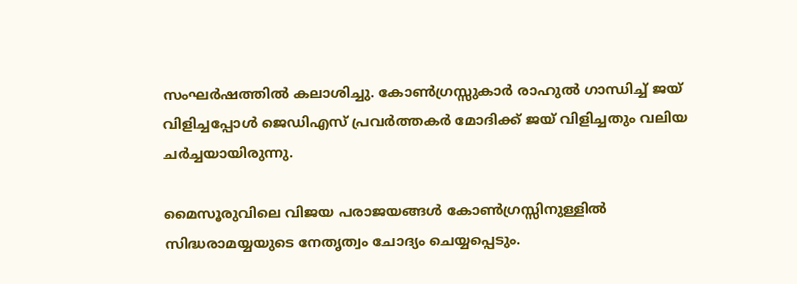സംഘര്‍ഷത്തില്‍ കലാശിച്ചു. കോണ്‍ഗ്രസ്സുകാര്‍ രാഹുല്‍ ഗാന്ധിച്ച് ജയ് വിളിച്ചപ്പോള്‍ ജെഡിഎസ് പ്രവര്‍ത്തകര്‍ മോദിക്ക് ജയ് വിളിച്ചതും വലിയ ചര്‍ച്ചയായിരുന്നു.

മൈസൂരുവിലെ വിജയ പരാജയങ്ങള്‍ കോണ്‍ഗ്രസ്സിനുള്ളില്‍ സിദ്ധരാമയ്യയുടെ നേതൃത്വം ചോദ്യം ചെയ്യപ്പെടും.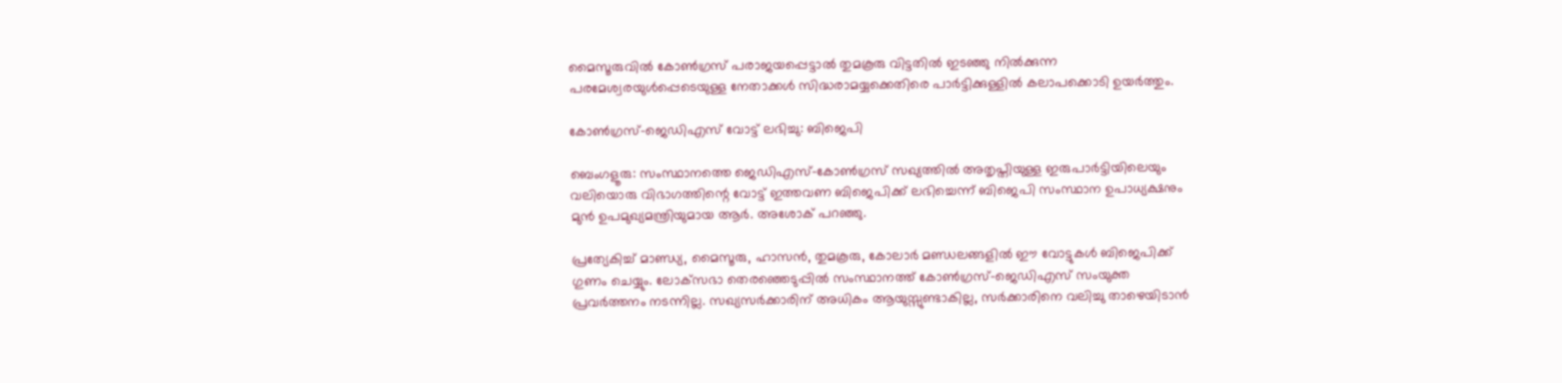മൈസൂരുവില്‍ കോണ്‍ഗ്രസ് പരാജയപ്പെട്ടാല്‍ തുമകൂരു വിട്ടതില്‍ ഇടഞ്ഞു നില്‍ക്കുന്ന പരമേശ്വരയുള്‍പ്പെടെയുള്ള നേതാക്കള്‍ സിദ്ധരാമയ്യക്കെതിരെ പാര്‍ട്ടിക്കുള്ളില്‍ കലാപക്കൊടി ഉയര്‍ത്തും.

കോണ്‍ഗ്രസ്-ജെഡിഎസ് വോട്ട് ലഭിച്ചു: ബിജെപി

ബെംഗളൂരു: സംസ്ഥാനത്തെ ജെഡിഎസ്-കോണ്‍ഗ്രസ് സഖ്യത്തില്‍ അതൃപ്തിയുള്ള ഇരുപാര്‍ട്ടിയിലെയും വലിയൊരു വിഭാഗത്തിന്റെ വോട്ട് ഇത്തവണ ബിജെപിക്ക് ലഭിച്ചെന്ന് ബിജെപി സംസ്ഥാന ഉപാധ്യക്ഷനും മുന്‍ ഉപമുഖ്യമന്ത്രിയുമായ ആര്‍. അശോക് പറഞ്ഞു.

പ്രത്യേകിച്ച് മാണ്ഡ്യ, മൈസൂരു, ഹാസന്‍, തുമകൂരു, കോലാര്‍ മണ്ഡലങ്ങളില്‍ ഈ വോട്ടുകള്‍ ബിജെപിക്ക് ഗുണം ചെയ്യും. ലോക്‌സഭാ തെരഞ്ഞെടുപ്പില്‍ സംസ്ഥാനത്ത് കോണ്‍ഗ്രസ്-ജെഡിഎസ് സംയുക്ത പ്രവര്‍ത്തനം നടന്നില്ല. സഖ്യസര്‍ക്കാരിന് അധികം ആയുസ്സുണ്ടാകില്ല, സര്‍ക്കാരിനെ വലിച്ചു താഴെയിടാന്‍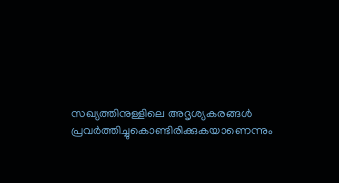സഖ്യത്തിനുള്ളിലെ അദൃശ്യകരങ്ങള്‍ പ്രവര്‍ത്തിച്ചുകൊണ്ടിരിക്കുകയാണെന്നും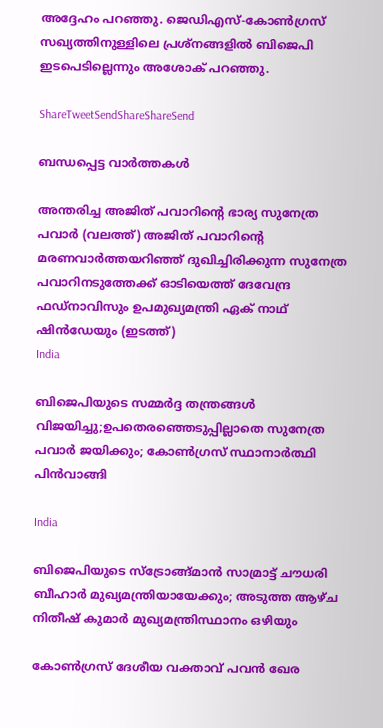അദ്ദേഹം പറഞ്ഞു. ജെഡിഎസ്-കോണ്‍ഗ്രസ് സഖ്യത്തിനുള്ളിലെ പ്രശ്‌നങ്ങളില്‍ ബിജെപി ഇടപെടില്ലെന്നും അശോക് പറഞ്ഞു.

ShareTweetSendShareShareSend

ബന്ധപ്പെട്ട വാര്‍ത്തകള്‍

അന്തരിച്ച അജിത് പവാറിന്‍റെ ഭാര്യ സുനേത്ര പവാര്‍ (വലത്ത്) അജിത് പവാറിന്‍റെ മരണവാര്‍ത്തയറിഞ്ഞ് ദുഖിച്ചിരിക്കുന്ന സുനേത്ര പവാറിനടുത്തേക്ക് ഓടിയെത്ത് ദേവേന്ദ്ര ഫഡ്നാവിസും ഉപമുഖ്യമന്ത്രി ഏക് നാഥ് ഷിന്‍ഡേയും (ഇടത്ത്)
India

ബിജെപിയുടെ സമ്മര്‍ദ്ദ തന്ത്രങ്ങള്‍ വിജയിച്ചു;ഉപതെരഞ്ഞെടുപ്പില്ലാതെ സുനേത്ര പവാര്‍ ജയിക്കും; കോണ്‍ഗ്രസ് സ്ഥാനാര്‍ത്ഥി പിന്‍വാങ്ങി

India

ബിജെപിയുടെ സ്ട്രോങ്ങ്മാന്‍ സാമ്രാട്ട് ചൗധരി ബീഹാര്‍ മുഖ്യമന്ത്രിയായേക്കും; അടുത്ത ആഴ്ച നിതീഷ് കുമാര്‍ മുഖ്യമന്ത്രിസ്ഥാനം ഒഴിയും

കോണ്‍ഗ്രസ് ദേശീയ വക്താവ് പവന്‍ ഖേര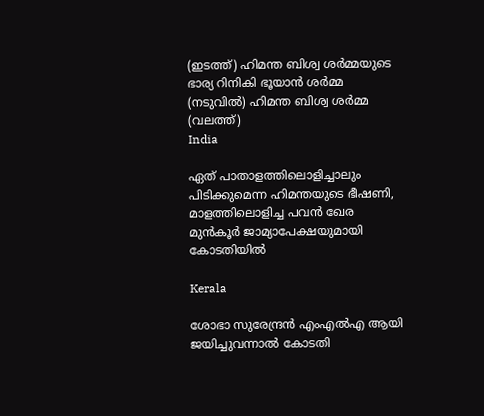(ഇടത്ത്) ഹിമന്ത ബിശ്വ ശര്‍മ്മയുടെ ഭാര്യ റിനികി ഭൂയാന്‍ ശര്‍മ്മ (നടുവില്‍) ഹിമന്ത ബിശ്വ ശര്‍മ്മ (വലത്ത്)
India

ഏത് പാതാളത്തിലൊളിച്ചാലും പിടിക്കുമെന്ന ഹിമന്തയുടെ ഭീഷണി, മാളത്തിലൊളിച്ച പവന്‍ ഖേര മുന്‍കൂര്‍ ജാമ്യാപേക്ഷയുമായി കോടതിയില്‍

Kerala

ശോഭാ സുരേന്ദ്രന്‍ എംഎല്‍എ ആയി ജയിച്ചുവന്നാല്‍ കോടതി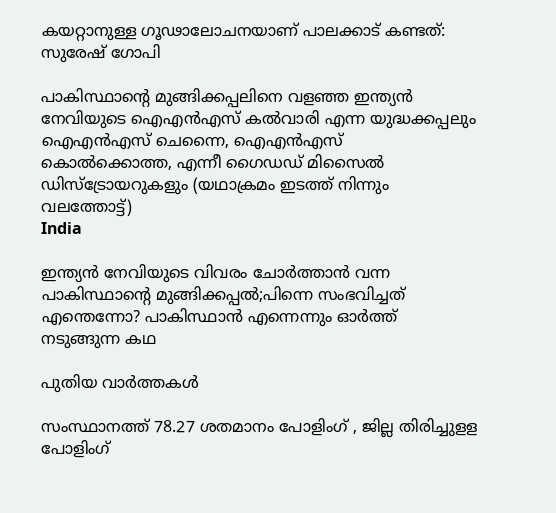കയറ്റാനുള്ള ഗൂഢാലോചനയാണ് പാലക്കാട് കണ്ടത്: സുരേഷ് ഗോപി

പാകിസ്ഥാന്‍റെ മുങ്ങിക്കപ്പലിനെ വളഞ്ഞ ഇന്ത്യന്‍ നേവിയുടെ ഐഎന്‍എസ് കല്‍വാരി എന്ന യുദ്ധക്കപ്പലും ഐഎന്‍എസ് ചെന്നൈ, ഐഎന്‍എസ് കൊല്‍ക്കൊത്ത, എന്നീ ഗൈഡഡ് മിസൈല്‍ ഡിസ്ട്രോയറുകളും (യഥാക്രമം ഇടത്ത് നിന്നും വലത്തോട്ട്)
India

ഇന്ത്യന്‍ നേവിയുടെ വിവരം ചോര്‍ത്താന്‍ വന്ന പാകിസ്ഥാന്റെ മുങ്ങിക്കപ്പല്‍;പിന്നെ സംഭവിച്ചത് എന്തെന്നോ? പാകിസ്ഥാന്‍ എന്നെന്നും ഓര്‍ത്ത് നടുങ്ങുന്ന കഥ

പുതിയ വാര്‍ത്തകള്‍

സംസ്ഥാനത്ത് 78.27 ശതമാനം പോളിംഗ് , ജില്ല തിരിച്ചുളള പോളിംഗ്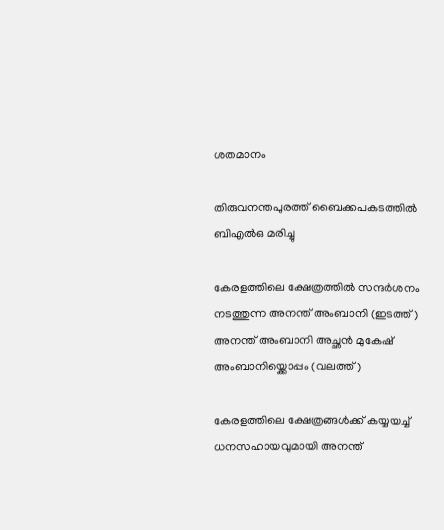ശതമാനം

തിരുവനന്തപുരത്ത് ബൈക്കപകടത്തില്‍ ബിഎല്‍ഒ മരിച്ചു

കേരളത്തിലെ ക്ഷേത്രത്തില്‍ സന്ദര്‍ശനം നടത്തുന്ന അനന്ത് അംബാനി (ഇടത്ത്) അനന്ത് അംബാനി അച്ഛന്‍ മുകേഷ് അംബാനിയ്ക്കൊപ്പം (വലത്ത്)

കേരളത്തിലെ ക്ഷേത്രങ്ങള്‍ക്ക് കയ്യയച്ച് ധനസഹായവുമായി അനന്ത്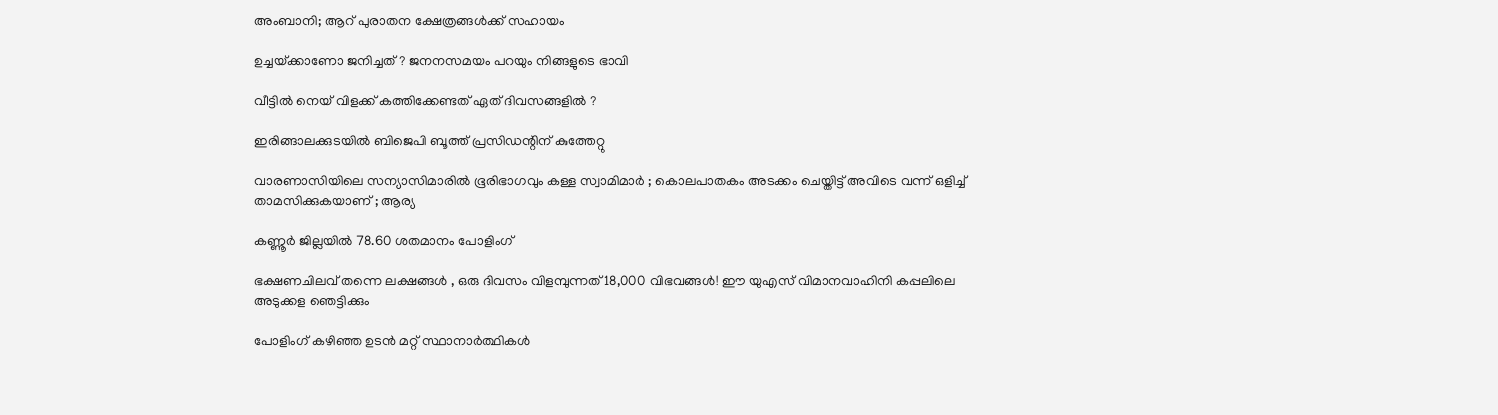അംബാനി; ആറ് പുരാതന ക്ഷേത്രങ്ങൾക്ക് സഹായം

ഉച്ചയ്‌ക്കാണോ ജനിച്ചത് ? ജനനസമയം പറയും നിങ്ങളുടെ ഭാവി

വീട്ടിൽ നെയ് വിളക്ക് കത്തിക്കേണ്ടത് ഏത് ദിവസങ്ങളിൽ ?

ഇരിങ്ങാലക്കുടയില്‍ ബിജെപി ബൂത്ത് പ്രസിഡന്റിന് കുത്തേറ്റു

വാരണാസിയിലെ സന്യാസിമാരിൽ ഭൂരിഭാഗവും കള്ള സ്വാമിമാർ ; കൊലപാതകം അടക്കം ചെയ്തിട്ട് അവിടെ വന്ന് ഒളിച്ച് താമസിക്കുകയാണ് ; ആര്യ

കണ്ണൂര്‍ ജില്ലയില്‍ 78.60 ശതമാനം പോളിംഗ്

ഭക്ഷണചിലവ് തന്നെ ലക്ഷങ്ങൾ , ഒരു ദിവസം വിളമ്പുന്നത് 18,000 വിഭവങ്ങൾ! ഈ യുഎസ് വിമാനവാഹിനി കപ്പലിലെ അടുക്കള ഞെട്ടിക്കും

പോളിംഗ് കഴിഞ്ഞ ഉടന്‍ മറ്റ് സ്ഥാനാര്‍ത്ഥികള്‍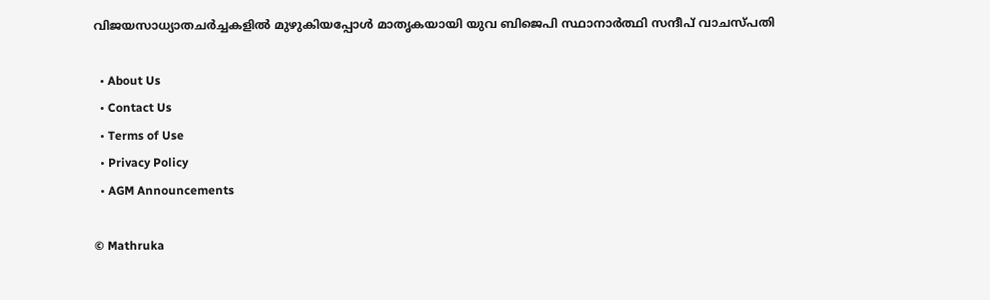വിജയസാധ്യാതചര്‍ച്ചകളില്‍ മുഴുകിയപ്പോള്‍ മാതൃകയായി യുവ ബിജെപി സ്ഥാനാര്‍ത്ഥി സന്ദീപ് വാചസ്പതി

  • About Us
  • Contact Us
  • Terms of Use
  • Privacy Policy
  • AGM Announcements

© Mathruka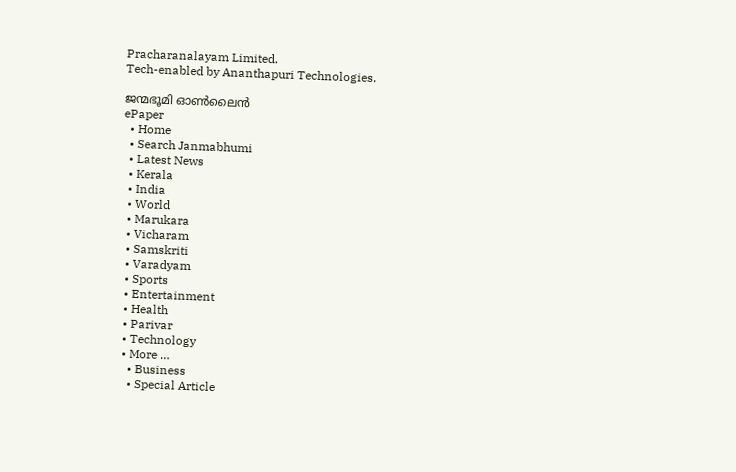Pracharanalayam Limited.
Tech-enabled by Ananthapuri Technologies.

ജന്മഭൂമി ഓണ്‍ലൈന്‍
ePaper
  • Home
  • Search Janmabhumi
  • Latest News
  • Kerala
  • India
  • World
  • Marukara
  • Vicharam
  • Samskriti
  • Varadyam
  • Sports
  • Entertainment
  • Health
  • Parivar
  • Technology
  • More …
    • Business
    • Special Article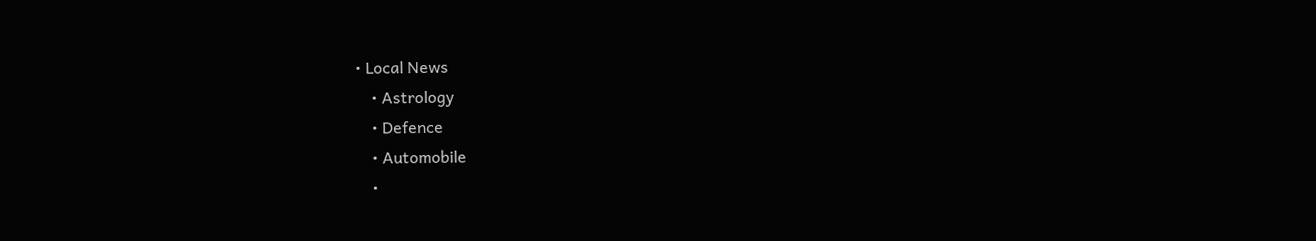• Local News
    • Astrology
    • Defence
    • Automobile
    •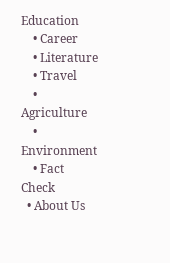Education
    • Career
    • Literature
    • Travel
    • Agriculture
    • Environment
    • Fact Check
  • About Us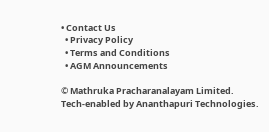• Contact Us
  • Privacy Policy
  • Terms and Conditions
  • AGM Announcements

© Mathruka Pracharanalayam Limited.
Tech-enabled by Ananthapuri Technologies.